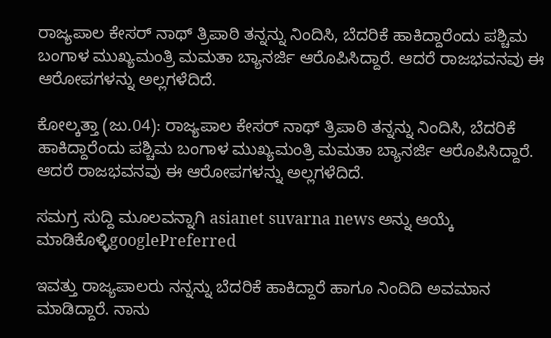ರಾಜ್ಯಪಾಲ ಕೇಸರ್ ನಾಥ್ ತ್ರಿಪಾಠಿ ತನ್ನನ್ನು ನಿಂದಿಸಿ, ಬೆದರಿಕೆ ಹಾಕಿದ್ದಾರೆಂದು ಪಶ್ಚಿಮ ಬಂಗಾಳ ಮುಖ್ಯಮಂತ್ರಿ ಮಮತಾ ಬ್ಯಾನರ್ಜಿ ಆರೊಪಿಸಿದ್ದಾರೆ. ಆದರೆ ರಾಜಭವನವು ಈ ಆರೋಪಗಳನ್ನು ಅಲ್ಲಗಳೆದಿದೆ.

ಕೋಲ್ಕತ್ತಾ (ಜು.04): ರಾಜ್ಯಪಾಲ ಕೇಸರ್ ನಾಥ್ ತ್ರಿಪಾಠಿ ತನ್ನನ್ನು ನಿಂದಿಸಿ, ಬೆದರಿಕೆ ಹಾಕಿದ್ದಾರೆಂದು ಪಶ್ಚಿಮ ಬಂಗಾಳ ಮುಖ್ಯಮಂತ್ರಿ ಮಮತಾ ಬ್ಯಾನರ್ಜಿ ಆರೊಪಿಸಿದ್ದಾರೆ. ಆದರೆ ರಾಜಭವನವು ಈ ಆರೋಪಗಳನ್ನು ಅಲ್ಲಗಳೆದಿದೆ.

ಸಮಗ್ರ ಸುದ್ದಿ ಮೂಲವನ್ನಾಗಿ asianet suvarna news ಅನ್ನು ಆಯ್ಕೆ ಮಾಡಿಕೊಳ್ಳಿgooglePreferred

ಇವತ್ತು ರಾಜ್ಯಪಾಲರು ನನ್ನನ್ನು ಬೆದರಿಕೆ ಹಾಕಿದ್ದಾರೆ ಹಾಗೂ ನಿಂದಿದಿ ಅವಮಾನ ಮಾಡಿದ್ದಾರೆ. ನಾನು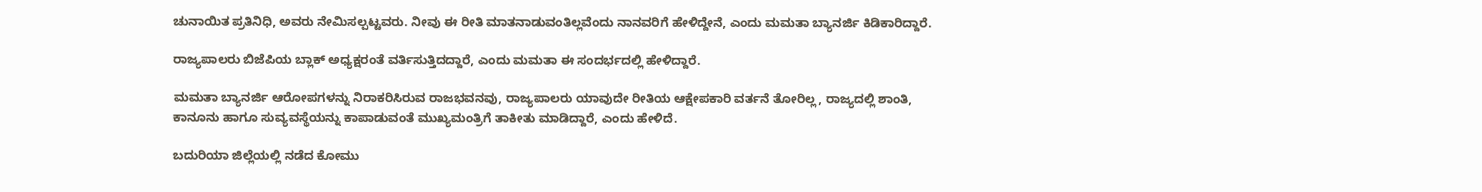ಚುನಾಯಿತ ಪ್ರತಿನಿಧಿ, ಅವರು ನೇಮಿಸಲ್ಪಟ್ಟವರು. ನೀವು ಈ ರೀತಿ ಮಾತನಾಡುವಂತಿಲ್ಲವೆಂದು ನಾನವರಿಗೆ ಹೇಳಿದ್ದೇನೆ, ಎಂದು ಮಮತಾ ಬ್ಯಾನರ್ಜಿ ಕಿಡಿಕಾರಿದ್ದಾರೆ.

ರಾಜ್ಯಪಾಲರು ಬಿಜೆಪಿಯ ಬ್ಲಾಕ್ ಅಧ್ಯಕ್ಷರಂತೆ ವರ್ತಿಸುತ್ತಿದದ್ದಾರೆ, ಎಂದು ಮಮತಾ ಈ ಸಂದರ್ಭದಲ್ಲಿ ಹೇಳಿದ್ದಾರೆ.

ಮಮತಾ ಬ್ಯಾನರ್ಜಿ ಆರೋಪಗಳನ್ನು ನಿರಾಕರಿಸಿರುವ ರಾಜಭವನವು, ರಾಜ್ಯಪಾಲರು ಯಾವುದೇ ರೀತಿಯ ಆಕ್ಷೇಪಕಾರಿ ವರ್ತನೆ ತೋರಿಲ್ಲ, ರಾಜ್ಯದಲ್ಲಿ ಶಾಂತಿ, ಕಾನೂನು ಹಾಗೂ ಸುವ್ಯವಸ್ಥೆಯನ್ನು ಕಾಪಾಡುವಂತೆ ಮುಖ್ಯಮಂತ್ರಿಗೆ ತಾಕೀತು ಮಾಡಿದ್ದಾರೆ, ಎಂದು ಹೇಳಿದೆ.

ಬದುರಿಯಾ ಜಿಲ್ಲೆಯಲ್ಲಿ ನಡೆದ ಕೋಮು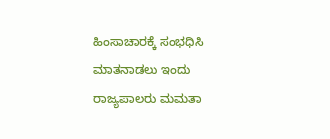ಹಿಂಸಾಚಾರಕ್ಕೆ ಸಂಭಧಿಸಿ ಮಾತನಾಡಲು ಇಂದು ರಾಜ್ಯಪಾಲರು ಮಮತಾ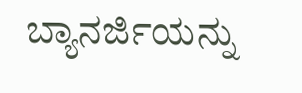ಬ್ಯಾನರ್ಜಿಯನ್ನು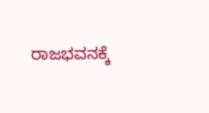ರಾಜಭವನಕ್ಕೆ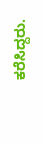ಕರೆಸಿದ್ದರು.